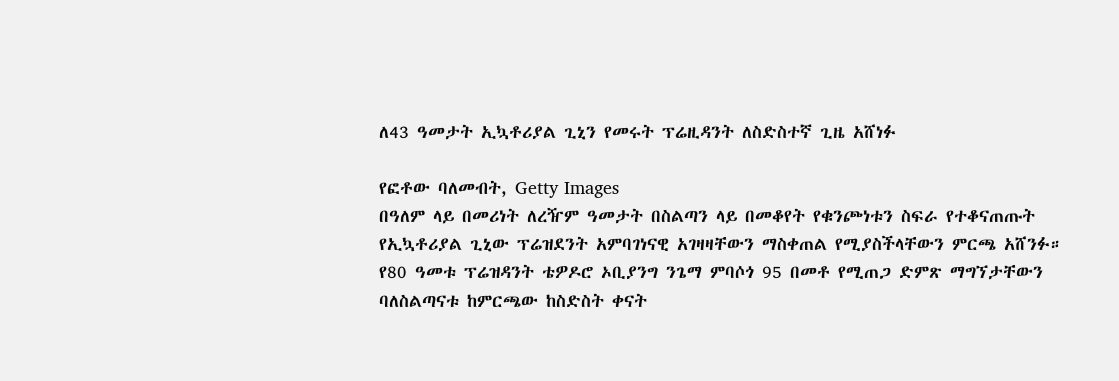ለ43 ዓመታት ኢኳቶሪያል ጊኒን የመሩት ፕሬዚዳንት ለስድስተኛ ጊዜ አሸነፉ

የፎቶው ባለመብት, Getty Images
በዓለም ላይ በመሪነት ለረዥም ዓመታት በስልጣን ላይ በመቆየት የቁንጮነቱን ስፍራ የተቆናጠጡት የኢኳቶሪያል ጊኒው ፕሬዝደንት አምባገነናዊ አገዛዛቸውን ማስቀጠል የሚያስችላቸውን ምርጫ አሸንፉ።
የ80 ዓመቱ ፕሬዝዳንት ቴዎዶሮ ኦቢያንግ ንጌማ ምባሶጎ 95 በመቶ የሚጠጋ ድምጽ ማግኘታቸውን ባለስልጣናቱ ከምርጫው ከስድስት ቀናት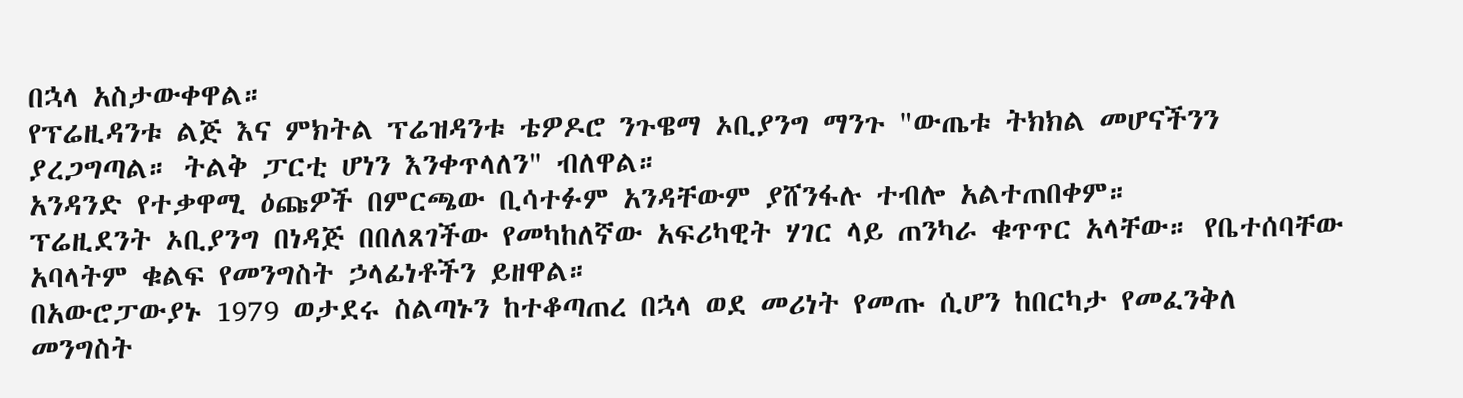በኋላ አስታውቀዋል።
የፕሬዚዳንቱ ልጅ እና ምክትል ፕሬዝዳንቱ ቴዎዶሮ ንጉዌማ ኦቢያንግ ማንጉ "ውጤቱ ትክክል መሆናችንን ያረጋግጣል። ትልቅ ፓርቲ ሆነን እንቀጥላለን" ብለዋል።
አንዳንድ የተቃዋሚ ዕጩዎች በምርጫው ቢሳተፉም አንዳቸውም ያሸንፋሉ ተብሎ አልተጠበቀም።
ፕሬዚደንት ኦቢያንግ በነዳጅ በበለጸገችው የመካከለኛው አፍሪካዊት ሃገር ላይ ጠንካራ ቁጥጥር አላቸው። የቤተሰባቸው አባላትም ቁልፍ የመንግስት ኃላፊነቶችን ይዘዋል።
በአውሮፓውያኑ 1979 ወታደሩ ስልጣኑን ከተቆጣጠረ በኋላ ወደ መሪነት የመጡ ሲሆን ከበርካታ የመፈንቅለ መንግስት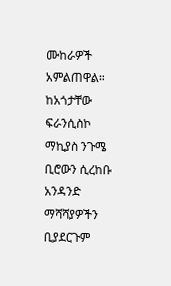ሙከራዎች አምልጠዋል።
ከአጎታቸው ፍራንሲስኮ ማኪያስ ንጉሜ ቢሮውን ሲረከቡ አንዳንድ ማሻሻያዎችን ቢያደርጉም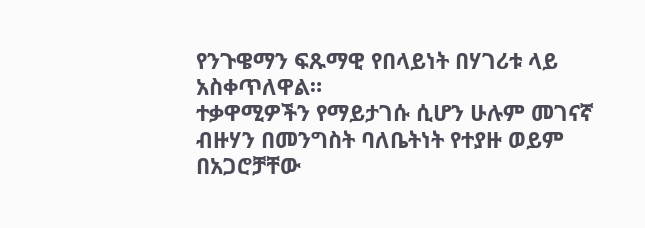የንጉዌማን ፍጹማዊ የበላይነት በሃገሪቱ ላይ አስቀጥለዋል።
ተቃዋሚዎችን የማይታገሱ ሲሆን ሁሉም መገናኛ ብዙሃን በመንግስት ባለቤትነት የተያዙ ወይም በአጋሮቻቸው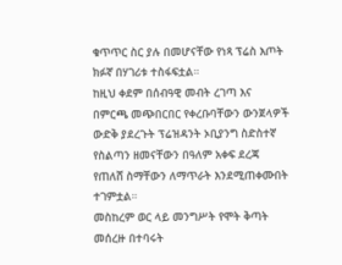ቁጥጥር ስር ያሉ በመሆናቸው የነጻ ፕሬስ እጦት ክፉኛ በሃገሪቱ ተስፋፍቷል።
ከዚህ ቀደም በሰብዓዊ መብት ረገጣ እና በምርጫ መጭበርበር የቀረቡባቸውን ውንጀላዎች ውድቅ ያደረጉት ፕሬዝዳንት ኦቢያንግ ስድስተኛ የስልጣን ዘመናቸውን በዓለም አቀፍ ደረጃ የጠለሸ ስማቸውን ለማጥራት እንደሚጠቀሙበት ተገምቷል።
መስከረም ወር ላይ መንግሥት የሞት ቅጣት መሰረዙ በተባሩት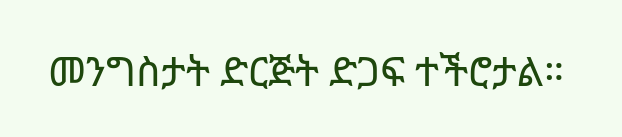መንግስታት ድርጅት ድጋፍ ተችሮታል።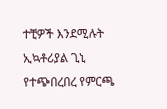ተቺዎች እንደሚሉት ኢኳቶሪያል ጊኒ የተጭበረበረ የምርጫ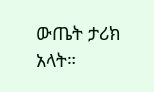ውጤት ታሪክ አላት።